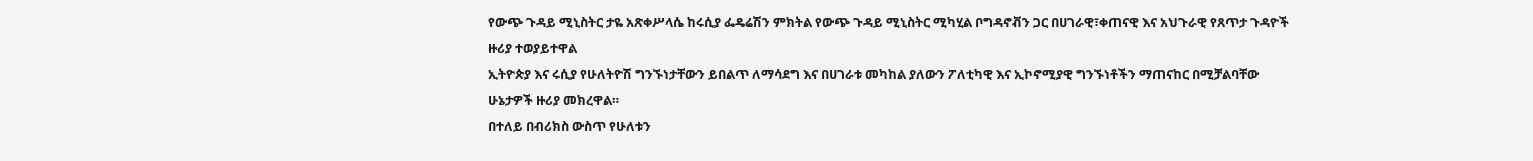የውጭ ጉዳይ ሚኒስትር ታዬ አጽቀሥላሴ ከሩሲያ ፌዴሬሽን ምክትል የውጭ ጉዳይ ሚኒስትር ሚካሂል ቦግዳኖቭን ጋር በሀገራዊ፣ቀጠናዊ እና አህጉራዊ የጸጥታ ጉዳዮች ዙሪያ ተወያይተዋል
ኢትዮጵያ እና ሩሲያ የሁለትዮሽ ግንኙነታቸውን ይበልጥ ለማሳደግ እና በሀገራቱ መካከል ያለውን ፖለቲካዊ እና ኢኮኖሚያዊ ግንኙነቶችን ማጠናከር በሚቻልባቸው ሁኔታዎች ዙሪያ መክረዋል።
በተለይ በብሪክስ ውስጥ የሁለቱን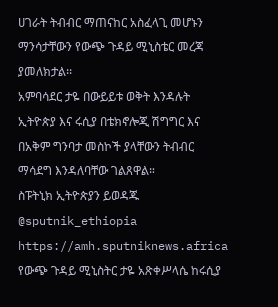ሀገራት ትብብር ማጠናከር አስፈላጊ መሆኑን ማንሳታቸውን የውጭ ጉዳይ ሚኒስቴር መረጃ ያመለክታል፡፡
አምባሳደር ታዬ በውይይቱ ወቅት እንዳሉት ኢትዮጵያ እና ሩሲያ በቴክኖሎጂ ሽግግር እና በአቅም ግንባታ መስኮች ያላቸውን ትብብር ማሳደግ እንዳለባቸው ገልጸዋል።
ስፑትኒክ ኢትዮጵያን ይወዳጁ @sputnik_ethiopia
https://amh.sputniknews.africa
የውጭ ጉዳይ ሚኒስትር ታዬ አጽቀሥላሴ ከሩሲያ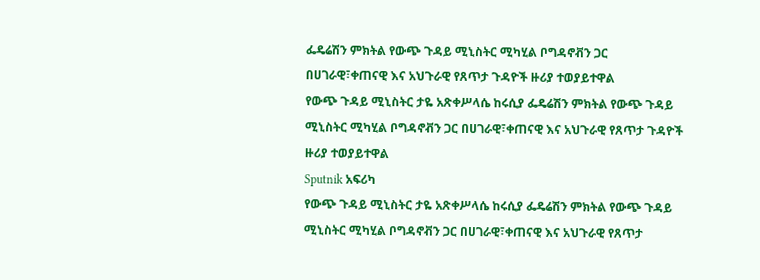ፌዴሬሽን ምክትል የውጭ ጉዳይ ሚኒስትር ሚካሂል ቦግዳኖቭን ጋር በሀገራዊ፣ቀጠናዊ እና አህጉራዊ የጸጥታ ጉዳዮች ዙሪያ ተወያይተዋል
የውጭ ጉዳይ ሚኒስትር ታዬ አጽቀሥላሴ ከሩሲያ ፌዴሬሽን ምክትል የውጭ ጉዳይ ሚኒስትር ሚካሂል ቦግዳኖቭን ጋር በሀገራዊ፣ቀጠናዊ እና አህጉራዊ የጸጥታ ጉዳዮች ዙሪያ ተወያይተዋል
Sputnik አፍሪካ
የውጭ ጉዳይ ሚኒስትር ታዬ አጽቀሥላሴ ከሩሲያ ፌዴሬሽን ምክትል የውጭ ጉዳይ ሚኒስትር ሚካሂል ቦግዳኖቭን ጋር በሀገራዊ፣ቀጠናዊ እና አህጉራዊ የጸጥታ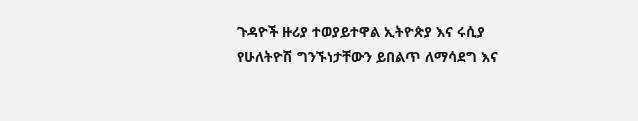ጉዳዮች ዙሪያ ተወያይተዋል ኢትዮጵያ እና ሩሲያ የሁለትዮሽ ግንኙነታቸውን ይበልጥ ለማሳደግ እና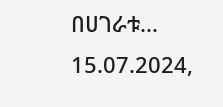በሀገራቱ... 15.07.2024,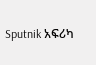Sputnik አፍሪካ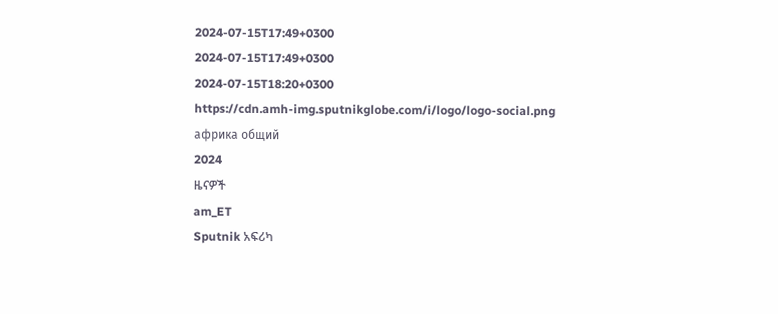2024-07-15T17:49+0300
2024-07-15T17:49+0300
2024-07-15T18:20+0300
https://cdn.amh-img.sputnikglobe.com/i/logo/logo-social.png
африка общий
2024
ዜናዎች
am_ET
Sputnik አፍሪካ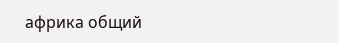африка общий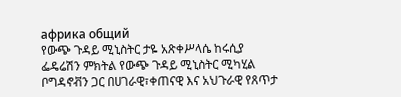африка общий
የውጭ ጉዳይ ሚኒስትር ታዬ አጽቀሥላሴ ከሩሲያ ፌዴሬሽን ምክትል የውጭ ጉዳይ ሚኒስትር ሚካሂል ቦግዳኖቭን ጋር በሀገራዊ፣ቀጠናዊ እና አህጉራዊ የጸጥታ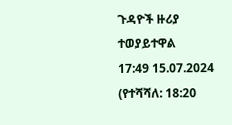ጉዳዮች ዙሪያ ተወያይተዋል
17:49 15.07.2024 (የተሻሻለ: 18:20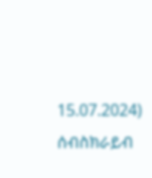15.07.2024)
ሰብስክራይብ